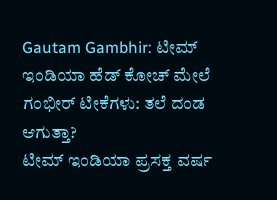Gautam Gambhir: ಟೀಮ್ ಇಂಡಿಯಾ ಹೆಡ್ ಕೋಚ್ ಮೇಲೆ ಗಂಭೀರ್ ಟೀಕೆಗಳು: ತಲೆ ದಂಡ ಆಗುತ್ತಾ?
ಟೀಮ್ ಇಂಡಿಯಾ ಪ್ರಸಕ್ತ ವರ್ಷ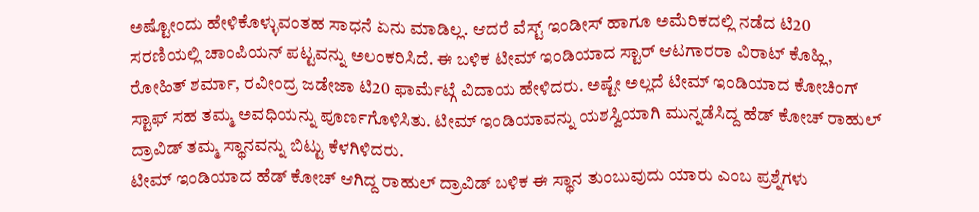ಅಷ್ಟೋಂದು ಹೇಳಿಕೊಳ್ಳುವಂತಹ ಸಾಧನೆ ಏನು ಮಾಡಿಲ್ಲ. ಆದರೆ ವೆಸ್ಟ್ ಇಂಡೀಸ್ ಹಾಗೂ ಅಮೆರಿಕದಲ್ಲಿ ನಡೆದ ಟಿ20 ಸರಣಿಯಲ್ಲಿ ಚಾಂಪಿಯನ್ ಪಟ್ಟವನ್ನು ಅಲಂಕರಿಸಿದೆ. ಈ ಬಳಿಕ ಟೀಮ್ ಇಂಡಿಯಾದ ಸ್ಟಾರ್ ಆಟಗಾರರಾ ವಿರಾಟ್ ಕೊಹ್ಲಿ, ರೋಹಿತ್ ಶರ್ಮಾ, ರವೀಂದ್ರ ಜಡೇಜಾ ಟಿ20 ಫಾರ್ಮೆಟ್ಗೆ ವಿದಾಯ ಹೇಳಿದರು. ಅಷ್ಟೇ ಅಲ್ಲದೆ ಟೀಮ್ ಇಂಡಿಯಾದ ಕೋಚಿಂಗ್ ಸ್ಟಾಫ್ ಸಹ ತಮ್ಮ ಅವಧಿಯನ್ನು ಪೂರ್ಣಗೊಳಿಸಿತು. ಟೀಮ್ ಇಂಡಿಯಾವನ್ನು ಯಶಸ್ವಿಯಾಗಿ ಮುನ್ನಡೆಸಿದ್ದ ಹೆಡ್ ಕೋಚ್ ರಾಹುಲ್ ದ್ರಾವಿಡ್ ತಮ್ಮ ಸ್ಥಾನವನ್ನು ಬಿಟ್ಟು ಕೆಳಗಿಳಿದರು.
ಟೀಮ್ ಇಂಡಿಯಾದ ಹೆಡ್ ಕೋಚ್ ಆಗಿದ್ದ ರಾಹುಲ್ ದ್ರಾವಿಡ್ ಬಳಿಕ ಈ ಸ್ಥಾನ ತುಂಬುವುದು ಯಾರು ಎಂಬ ಪ್ರಶ್ನೆಗಳು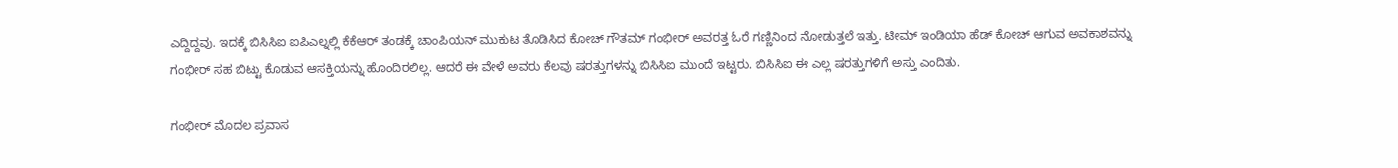ಎದ್ದಿದ್ದವು. ಇದಕ್ಕೆ ಬಿಸಿಸಿಐ ಐಪಿಎಲ್ನಲ್ಲಿ ಕೆಕೆಆರ್ ತಂಡಕ್ಕೆ ಚಾಂಪಿಯನ್ ಮುಕುಟ ತೊಡಿಸಿದ ಕೋಚ್ ಗೌತಮ್ ಗಂಭೀರ್ ಅವರತ್ತ ಓರೆ ಗಣ್ಣಿನಿಂದ ನೋಡುತ್ತಲೆ ಇತ್ತು. ಟೀಮ್ ಇಂಡಿಯಾ ಹೆಡ್ ಕೋಚ್ ಆಗುವ ಅವಕಾಶವನ್ನು ಗಂಭೀರ್ ಸಹ ಬಿಟ್ಟು ಕೊಡುವ ಆಸಕ್ತಿಯನ್ನು ಹೊಂದಿರಲಿಲ್ಲ. ಆದರೆ ಈ ವೇಳೆ ಅವರು ಕೆಲವು ಷರತ್ತುಗಳನ್ನು ಬಿಸಿಸಿಐ ಮುಂದೆ ಇಟ್ಟರು. ಬಿಸಿಸಿಐ ಈ ಎಲ್ಲ ಷರತ್ತುಗಳಿಗೆ ಅಸ್ತು ಎಂದಿತು.

ಗಂಭೀರ್ ಮೊದಲ ಪ್ರವಾಸ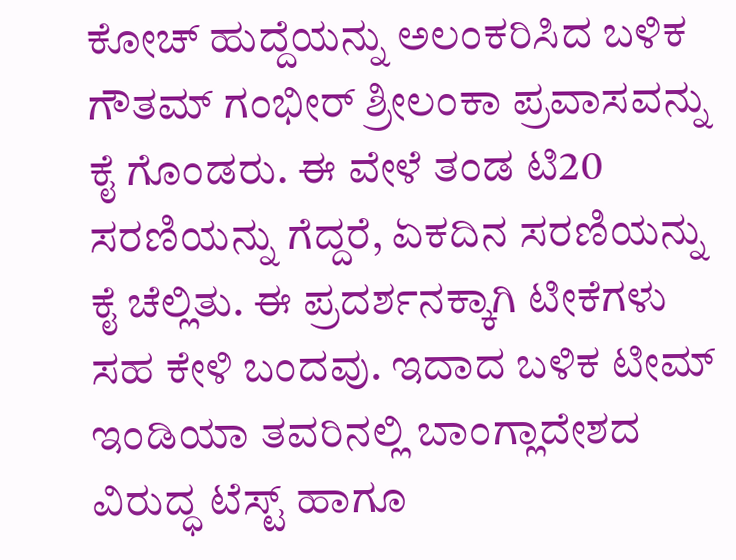ಕೋಚ್ ಹುದ್ದೆಯನ್ನು ಅಲಂಕರಿಸಿದ ಬಳಿಕ ಗೌತಮ್ ಗಂಭೀರ್ ಶ್ರೀಲಂಕಾ ಪ್ರವಾಸವನ್ನು ಕೈ ಗೊಂಡರು. ಈ ವೇಳೆ ತಂಡ ಟಿ20 ಸರಣಿಯನ್ನು ಗೆದ್ದರೆ, ಏಕದಿನ ಸರಣಿಯನ್ನು ಕೈ ಚೆಲ್ಲಿತು. ಈ ಪ್ರದರ್ಶನಕ್ಕಾಗಿ ಟೀಕೆಗಳು ಸಹ ಕೇಳಿ ಬಂದವು. ಇದಾದ ಬಳಿಕ ಟೀಮ್ ಇಂಡಿಯಾ ತವರಿನಲ್ಲಿ ಬಾಂಗ್ಲಾದೇಶದ ವಿರುದ್ಧ ಟೆಸ್ಟ್ ಹಾಗೂ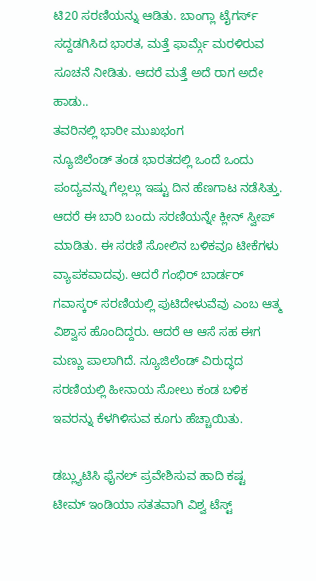ಟಿ20 ಸರಣಿಯನ್ನು ಆಡಿತು. ಬಾಂಗ್ಲಾ ಟೈಗರ್ಸ್ ಸದ್ದಡಗಿಸಿದ ಭಾರತ, ಮತ್ತೆ ಫಾರ್ಮ್ಗೆ ಮರಳಿರುವ ಸೂಚನೆ ನೀಡಿತು. ಆದರೆ ಮತ್ತೆ ಅದೆ ರಾಗ ಅದೇ ಹಾಡು..
ತವರಿನಲ್ಲಿ ಭಾರೀ ಮುಖಭಂಗ
ನ್ಯೂಜಿಲೆಂಡ್ ತಂಡ ಭಾರತದಲ್ಲಿ ಒಂದೆ ಒಂದು ಪಂದ್ಯವನ್ನು ಗೆಲ್ಲಲ್ಲು ಇಷ್ಟು ದಿನ ಹೆಣಗಾಟ ನಡೆಸಿತ್ತು. ಆದರೆ ಈ ಬಾರಿ ಬಂದು ಸರಣಿಯನ್ನೇ ಕ್ಲೀನ್ ಸ್ವೀಪ್ ಮಾಡಿತು. ಈ ಸರಣಿ ಸೋಲಿನ ಬಳಿಕವೂ ಟೀಕೆಗಳು ವ್ಯಾಪಕವಾದವು. ಆದರೆ ಗಂಭಿರ್ ಬಾರ್ಡರ್ ಗವಾಸ್ಕರ್ ಸರಣಿಯಲ್ಲಿ ಪುಟಿದೇಳುವೆವು ಎಂಬ ಆತ್ಮ ವಿಶ್ವಾಸ ಹೊಂದಿದ್ದರು. ಆದರೆ ಆ ಆಸೆ ಸಹ ಈಗ ಮಣ್ಣು ಪಾಲಾಗಿದೆ. ನ್ಯೂಜಿಲೆಂಡ್ ವಿರುದ್ಧದ ಸರಣಿಯಲ್ಲಿ ಹೀನಾಯ ಸೋಲು ಕಂಡ ಬಳಿಕ ಇವರನ್ನು ಕೆಳಗಿಳಿಸುವ ಕೂಗು ಹೆಚ್ಚಾಯಿತು.

ಡಬ್ಲ್ಯುಟಿಸಿ ಫೈನಲ್ ಪ್ರವೇಶಿಸುವ ಹಾದಿ ಕಷ್ಟ
ಟೀಮ್ ಇಂಡಿಯಾ ಸತತವಾಗಿ ವಿಶ್ವ ಟೆಸ್ಟ್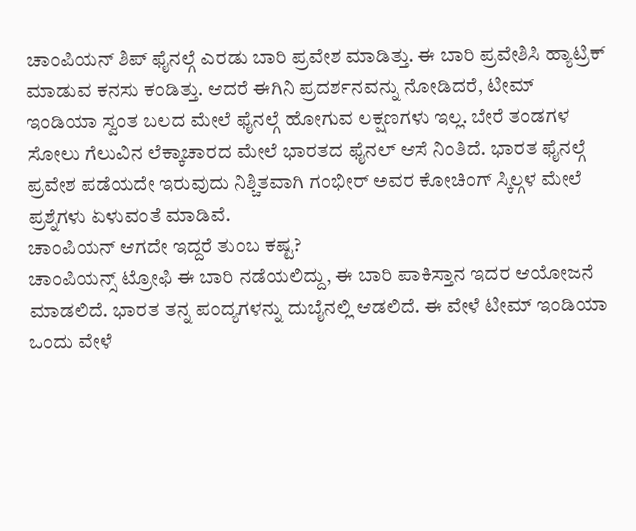ಚಾಂಪಿಯನ್ ಶಿಪ್ ಫೈನಲ್ಗೆ ಎರಡು ಬಾರಿ ಪ್ರವೇಶ ಮಾಡಿತ್ತು. ಈ ಬಾರಿ ಪ್ರವೇಶಿಸಿ ಹ್ಯಾಟ್ರಿಕ್ ಮಾಡುವ ಕನಸು ಕಂಡಿತ್ತು. ಆದರೆ ಈಗಿನಿ ಪ್ರದರ್ಶನವನ್ನು ನೋಡಿದರೆ, ಟೀಮ್ ಇಂಡಿಯಾ ಸ್ವಂತ ಬಲದ ಮೇಲೆ ಫೈನಲ್ಗೆ ಹೋಗುವ ಲಕ್ಷಣಗಳು ಇಲ್ಲ. ಬೇರೆ ತಂಡಗಳ ಸೋಲು ಗೆಲುವಿನ ಲೆಕ್ಕಾಚಾರದ ಮೇಲೆ ಭಾರತದ ಫೈನಲ್ ಆಸೆ ನಿಂತಿದೆ. ಭಾರತ ಫೈನಲ್ಗೆ ಪ್ರವೇಶ ಪಡೆಯದೇ ಇರುವುದು ನಿಶ್ಚಿತವಾಗಿ ಗಂಭೀರ್ ಅವರ ಕೋಚಿಂಗ್ ಸ್ಕಿಲ್ಗಳ ಮೇಲೆ ಪ್ರಶ್ನೆಗಳು ಏಳುವಂತೆ ಮಾಡಿವೆ.
ಚಾಂಪಿಯನ್ ಆಗದೇ ಇದ್ದರೆ ತುಂಬ ಕಷ್ಟ?
ಚಾಂಪಿಯನ್ಸ್ ಟ್ರೋಫಿ ಈ ಬಾರಿ ನಡೆಯಲಿದ್ದು, ಈ ಬಾರಿ ಪಾಕಿಸ್ತಾನ ಇದರ ಆಯೋಜನೆ ಮಾಡಲಿದೆ. ಭಾರತ ತನ್ನ ಪಂದ್ಯಗಳನ್ನು ದುಬೈನಲ್ಲಿ ಆಡಲಿದೆ. ಈ ವೇಳೆ ಟೀಮ್ ಇಂಡಿಯಾ ಒಂದು ವೇಳೆ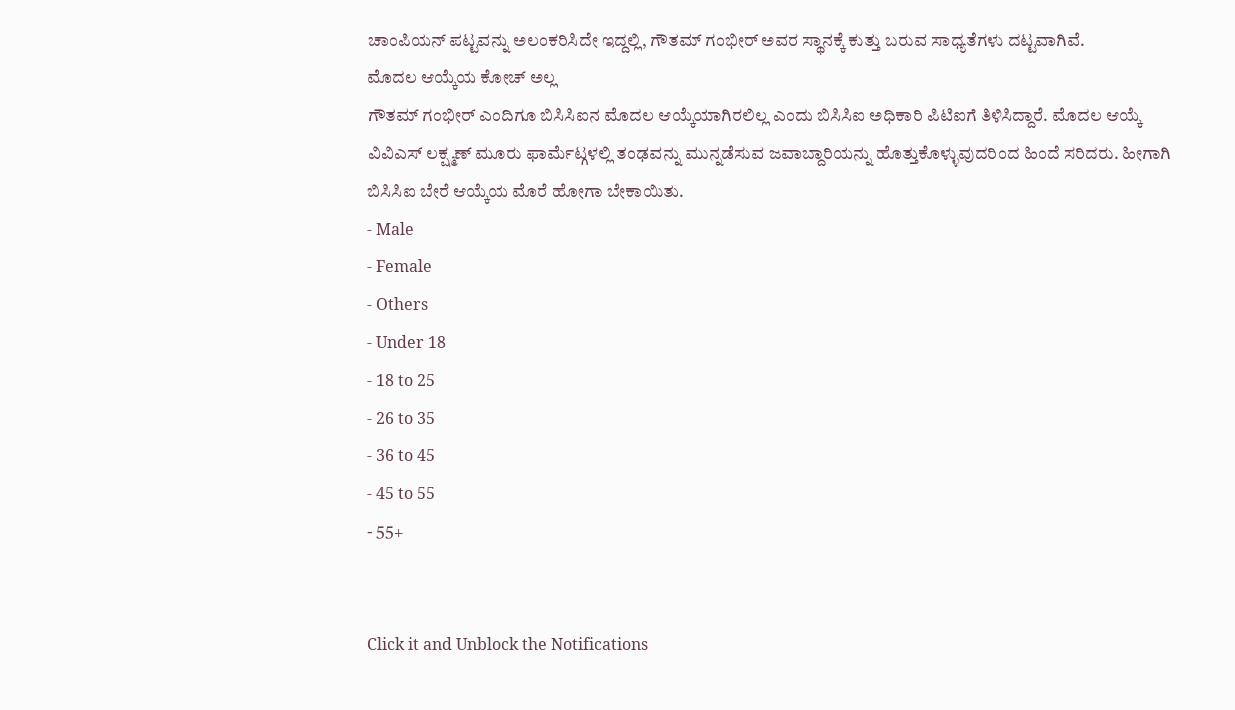ಚಾಂಪಿಯನ್ ಪಟ್ಟವನ್ನು ಅಲಂಕರಿಸಿದೇ ಇದ್ದಲ್ಲಿ, ಗೌತಮ್ ಗಂಭೀರ್ ಅವರ ಸ್ಥಾನಕ್ಕೆ ಕುತ್ತು ಬರುವ ಸಾಧ್ಯತೆಗಳು ದಟ್ಟವಾಗಿವೆ.
ಮೊದಲ ಆಯ್ಕೆಯ ಕೋಚ್ ಅಲ್ಲ
ಗೌತಮ್ ಗಂಭೀರ್ ಎಂದಿಗೂ ಬಿಸಿಸಿಐನ ಮೊದಲ ಆಯ್ಕೆಯಾಗಿರಲಿಲ್ಲ ಎಂದು ಬಿಸಿಸಿಐ ಅಧಿಕಾರಿ ಪಿಟಿಐಗೆ ತಿಳಿಸಿದ್ದಾರೆ. ಮೊದಲ ಆಯ್ಕೆ ವಿವಿಎಸ್ ಲಕ್ಷ್ಮಣ್ ಮೂರು ಫಾರ್ಮೆಟ್ಗಳಲ್ಲಿ ತಂಢವನ್ನು ಮುನ್ನಡೆಸುವ ಜವಾಬ್ದಾರಿಯನ್ನು ಹೊತ್ತುಕೊಳ್ಳುವುದರಿಂದ ಹಿಂದೆ ಸರಿದರು. ಹೀಗಾಗಿ ಬಿಸಿಸಿಐ ಬೇರೆ ಆಯ್ಕೆಯ ಮೊರೆ ಹೋಗಾ ಬೇಕಾಯಿತು.
- Male
- Female
- Others
- Under 18
- 18 to 25
- 26 to 35
- 36 to 45
- 45 to 55
- 55+


Click it and Unblock the Notifications